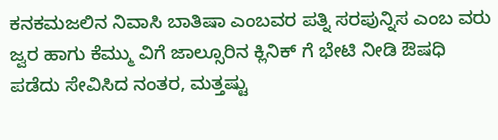ಕನಕಮಜಲಿನ ನಿವಾಸಿ ಬಾತಿಷಾ ಎಂಬವರ ಪತ್ನಿ ಸರಪುನ್ನಿಸ ಎಂಬ ವರು ಜ್ವರ ಹಾಗು ಕೆಮ್ಮು ವಿಗೆ ಜಾಲ್ಸೂರಿನ ಕ್ಲಿನಿಕ್ ಗೆ ಭೇಟಿ ನೀಡಿ ಔಷಧಿ ಪಡೆದು ಸೇವಿಸಿದ ನಂತರ, ಮತ್ತಷ್ಟು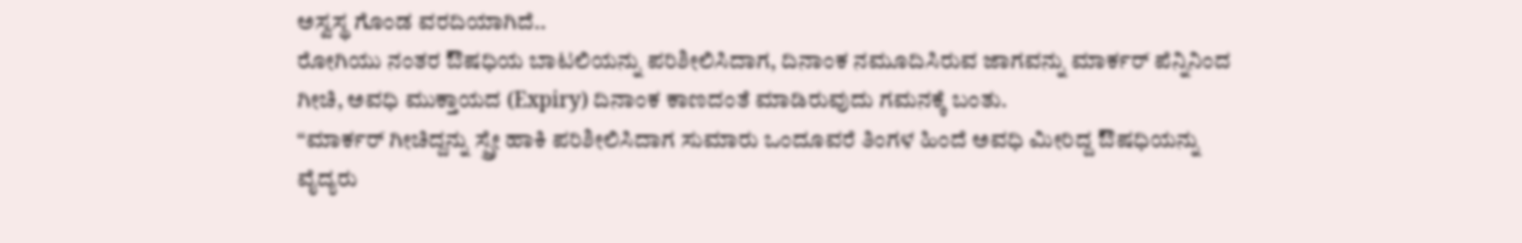ಅಸ್ವಸ್ಥ ಗೊಂಡ ವರದಿಯಾಗಿದೆ..
ರೋಗಿಯು ನಂತರ ಔಷಧಿಯ ಬಾಟಲಿಯನ್ನು ಪರಿಶೀಲಿಸಿದಾಗ, ದಿನಾಂಕ ನಮೂದಿಸಿರುವ ಜಾಗವನ್ನು ಮಾರ್ಕರ್ ಪೆನ್ನಿನಿಂದ ಗೀಚಿ, ಅವಧಿ ಮುಕ್ತಾಯದ (Expiry) ದಿನಾಂಕ ಕಾಣದಂತೆ ಮಾಡಿರುವುದು ಗಮನಕ್ಕೆ ಬಂತು.
“ಮಾರ್ಕರ್ ಗೀಚಿದ್ದನ್ನು ಸ್ಪ್ರೇ ಹಾಕಿ ಪರಿಶೀಲಿಸಿದಾಗ ಸುಮಾರು ಒಂದೂವರೆ ತಿಂಗಳ ಹಿಂದೆ ಅವಧಿ ಮೀರಿದ್ದ ಔಷಧಿಯನ್ನು ವೈದ್ಯರು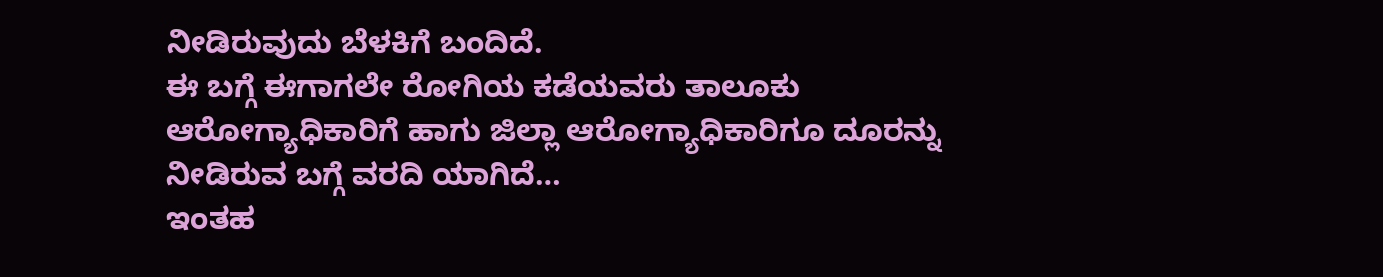ನೀಡಿರುವುದು ಬೆಳಕಿಗೆ ಬಂದಿದೆ.
ಈ ಬಗ್ಗೆ ಈಗಾಗಲೇ ರೋಗಿಯ ಕಡೆಯವರು ತಾಲೂಕು ಆರೋಗ್ಯಾಧಿಕಾರಿಗೆ ಹಾಗು ಜಿಲ್ಲಾ ಆರೋಗ್ಯಾಧಿಕಾರಿಗೂ ದೂರನ್ನು ನೀಡಿರುವ ಬಗ್ಗೆ ವರದಿ ಯಾಗಿದೆ…
ಇಂತಹ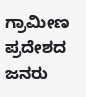ಗ್ರಾಮೀಣ ಪ್ರದೇಶದ ಜನರು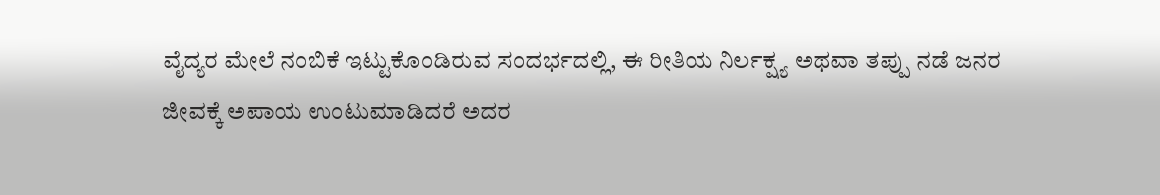ವೈದ್ಯರ ಮೇಲೆ ನಂಬಿಕೆ ಇಟ್ಟುಕೊಂಡಿರುವ ಸಂದರ್ಭದಲ್ಲಿ, ಈ ರೀತಿಯ ನಿರ್ಲಕ್ಷ್ಯ ಅಥವಾ ತಪ್ಪು ನಡೆ ಜನರ ಜೀವಕ್ಕೆ ಅಪಾಯ ಉಂಟುಮಾಡಿದರೆ ಅದರ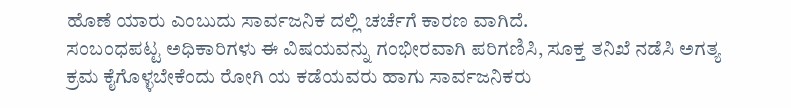ಹೊಣೆ ಯಾರು ಎಂಬುದು ಸಾರ್ವಜನಿಕ ದಲ್ಲಿ ಚರ್ಚೆಗೆ ಕಾರಣ ವಾಗಿದೆ.
ಸಂಬಂಧಪಟ್ಟ ಅಧಿಕಾರಿಗಳು ಈ ವಿಷಯವನ್ನು ಗಂಭೀರವಾಗಿ ಪರಿಗಣಿಸಿ, ಸೂಕ್ತ ತನಿಖೆ ನಡೆಸಿ ಅಗತ್ಯ ಕ್ರಮ ಕೈಗೊಳ್ಳಬೇಕೆಂದು ರೋಗಿ ಯ ಕಡೆಯವರು ಹಾಗು ಸಾರ್ವಜನಿಕರು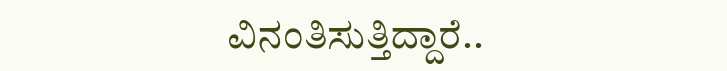ವಿನಂತಿಸುತ್ತಿದ್ದಾರೆ..